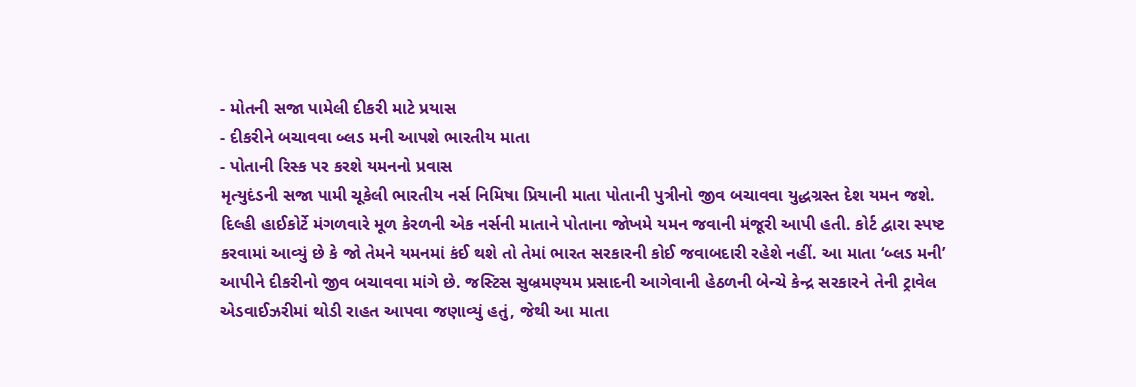- મોતની સજા પામેલી દીકરી માટે પ્રયાસ
- દીકરીને બચાવવા બ્લડ મની આપશે ભારતીય માતા
- પોતાની રિસ્ક પર કરશે યમનનો પ્રવાસ
મૃત્યુદંડની સજા પામી ચૂકેલી ભારતીય નર્સ નિમિષા પ્રિયાની માતા પોતાની પુત્રીનો જીવ બચાવવા યુદ્ધગ્રસ્ત દેશ યમન જશે. દિલ્હી હાઈકોર્ટે મંગળવારે મૂળ કેરળની એક નર્સની માતાને પોતાના જોખમે યમન જવાની મંજૂરી આપી હતી. કોર્ટ દ્વારા સ્પષ્ટ કરવામાં આવ્યું છે કે જો તેમને યમનમાં કંઈ થશે તો તેમાં ભારત સરકારની કોઈ જવાબદારી રહેશે નહીં. આ માતા ‘બ્લડ મની’ આપીને દીકરીનો જીવ બચાવવા માંગે છે. જસ્ટિસ સુબ્રમણ્યમ પ્રસાદની આગેવાની હેઠળની બેન્ચે કેન્દ્ર સરકારને તેની ટ્રાવેલ એડવાઈઝરીમાં થોડી રાહત આપવા જણાવ્યું હતું, જેથી આ માતા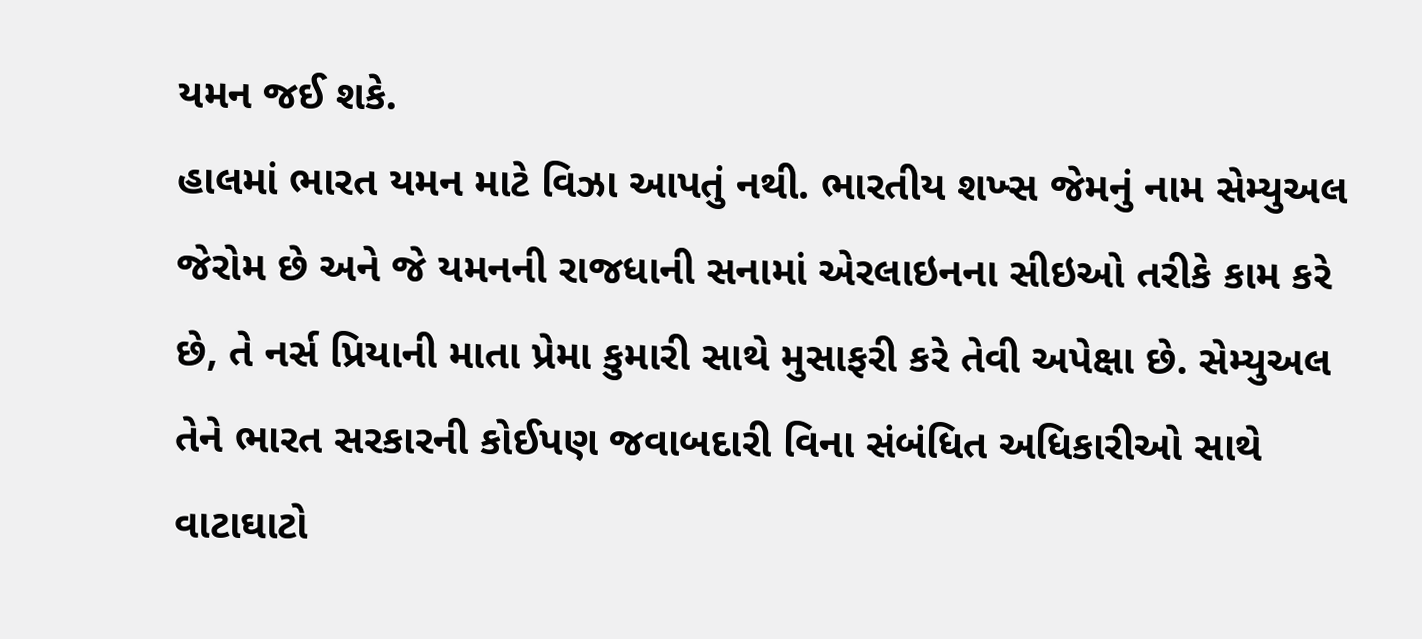યમન જઈ શકે.
હાલમાં ભારત યમન માટે વિઝા આપતું નથી. ભારતીય શખ્સ જેમનું નામ સેમ્યુઅલ જેરોમ છે અને જે યમનની રાજધાની સનામાં એરલાઇનના સીઇઓ તરીકે કામ કરે છે, તે નર્સ પ્રિયાની માતા પ્રેમા કુમારી સાથે મુસાફરી કરે તેવી અપેક્ષા છે. સેમ્યુઅલ તેને ભારત સરકારની કોઈપણ જવાબદારી વિના સંબંધિત અધિકારીઓ સાથે વાટાઘાટો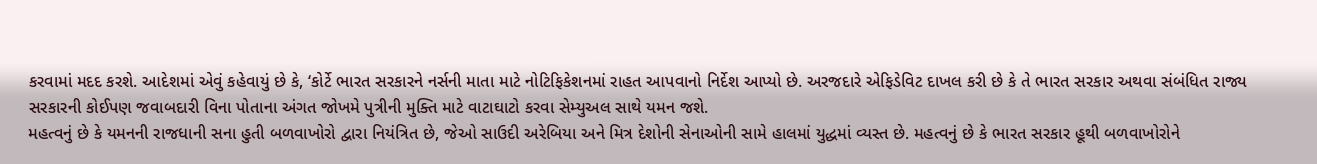કરવામાં મદદ કરશે. આદેશમાં એવું કહેવાયું છે કે, ‘કોર્ટે ભારત સરકારને નર્સની માતા માટે નોટિફિકેશનમાં રાહત આપવાનો નિર્દેશ આપ્યો છે. અરજદારે એફિડેવિટ દાખલ કરી છે કે તે ભારત સરકાર અથવા સંબંધિત રાજ્ય સરકારની કોઈપણ જવાબદારી વિના પોતાના અંગત જોખમે પુત્રીની મુક્તિ માટે વાટાઘાટો કરવા સેમ્યુઅલ સાથે યમન જશે.
મહત્વનું છે કે યમનની રાજધાની સના હુતી બળવાખોરો દ્વારા નિયંત્રિત છે, જેઓ સાઉદી અરેબિયા અને મિત્ર દેશોની સેનાઓની સામે હાલમાં યુદ્ધમાં વ્યસ્ત છે. મહત્વનું છે કે ભારત સરકાર હૂથી બળવાખોરોને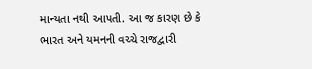માન્યતા નથી આપતી. આ જ કારણ છે કે ભારત અને યમનની વચ્ચે રાજદ્વારી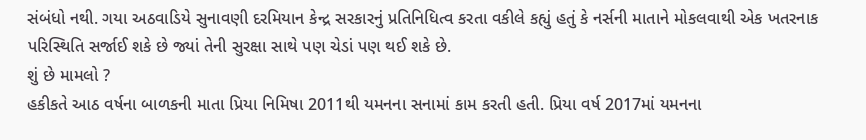સંબંધો નથી. ગયા અઠવાડિયે સુનાવણી દરમિયાન કેન્દ્ર સરકારનું પ્રતિનિધિત્વ કરતા વકીલે કહ્યું હતું કે નર્સની માતાને મોકલવાથી એક ખતરનાક પરિસ્થિતિ સર્જાઈ શકે છે જ્યાં તેની સુરક્ષા સાથે પણ ચેડાં પણ થઈ શકે છે.
શું છે મામલો ?
હકીકતે આઠ વર્ષના બાળકની માતા પ્રિયા નિમિષા 2011થી યમનના સનામાં કામ કરતી હતી. પ્રિયા વર્ષ 2017માં યમનના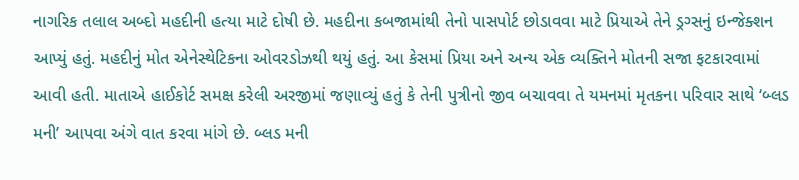નાગરિક તલાલ અબ્દો મહદીની હત્યા માટે દોષી છે. મહદીના કબજામાંથી તેનો પાસપોર્ટ છોડાવવા માટે પ્રિયાએ તેને ડ્રગ્સનું ઇન્જેક્શન આપ્યું હતું. મહદીનું મોત એનેસ્થેટિકના ઓવરડોઝથી થયું હતું. આ કેસમાં પ્રિયા અને અન્ય એક વ્યક્તિને મોતની સજા ફટકારવામાં આવી હતી. માતાએ હાઈકોર્ટ સમક્ષ કરેલી અરજીમાં જણાવ્યું હતું કે તેની પુત્રીનો જીવ બચાવવા તે યમનમાં મૃતકના પરિવાર સાથે ‘બ્લડ મની’ આપવા અંગે વાત કરવા માંગે છે. બ્લડ મની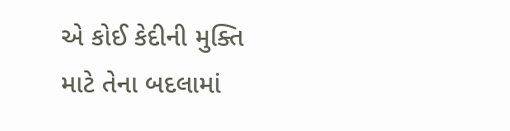એ કોઈ કેદીની મુક્તિ માટે તેના બદલામાં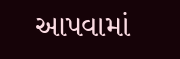આપવામાં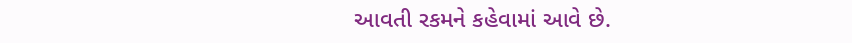આવતી રકમને કહેવામાં આવે છે.